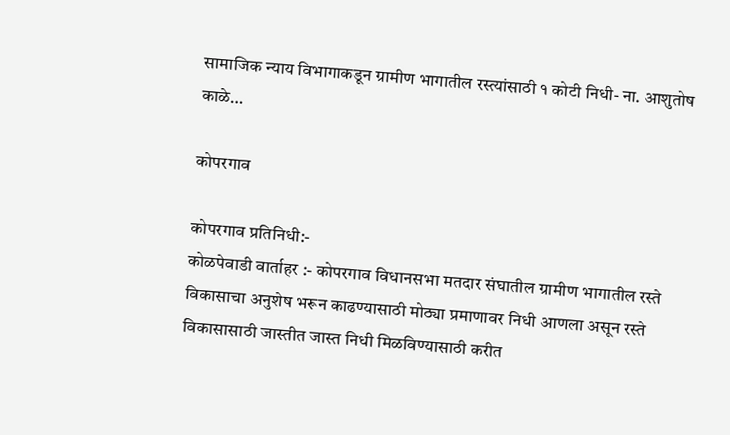सामाजिक न्याय विभागाकडून ग्रामीण भागातील रस्त्यांसाठी १ कोटी निधी- ना. आशुतोष काळे…

कोपरगाव

कोपरगाव प्रतिनिधी:-
कोळपेवाडी वार्ताहर :- कोपरगाव विधानसभा मतदार संघातील ग्रामीण भागातील रस्ते विकासाचा अनुशेष भरून काढण्यासाठी मोठ्या प्रमाणावर निधी आणला असून रस्ते विकासासाठी जास्तीत जास्त निधी मिळविण्यासाठी करीत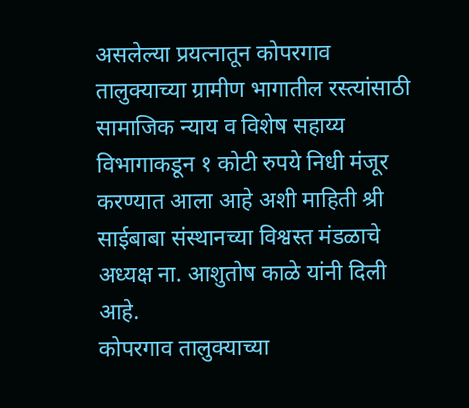असलेल्या प्रयत्नातून कोपरगाव तालुक्याच्या ग्रामीण भागातील रस्त्यांसाठी सामाजिक न्याय व विशेष सहाय्य विभागाकडून १ कोटी रुपये निधी मंजूर करण्यात आला आहे अशी माहिती श्री साईबाबा संस्थानच्या विश्वस्त मंडळाचे अध्यक्ष ना. आशुतोष काळे यांनी दिली आहे.
कोपरगाव तालुक्याच्या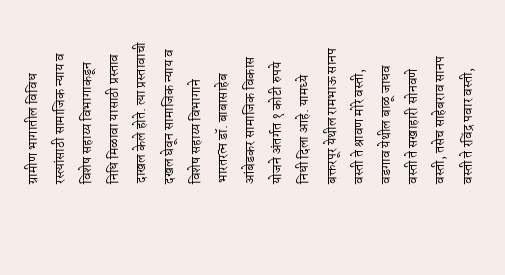ग्रामीण भागातील विविध रस्त्यांसाठी सामाजिक न्याय व विशेष सहाय्य विभागाकडून निधि मिळावा यासाठी प्रस्ताव दाखल केले होते. त्या प्रस्तावाची दखल घेवून सामाजिक न्याय व विशेष सहाय्य विभागाने भारतरत्न डॉ. बाबासाहेब आंबेडकर सामाजिक विकास योजने अंतर्गत १ कोटी रुपये निधी दिला आहे. यामध्ये बक्तरपूर येथील रामभाऊ सानप वस्ती ते श्रावण मोरे वस्ती, वडगाव येथील बाळू जाधव वस्ती ते सखाहारी सोनवणे वस्ती, तसेच साहेबराव सानप वस्ती ते रविंद्र पवार वस्ती,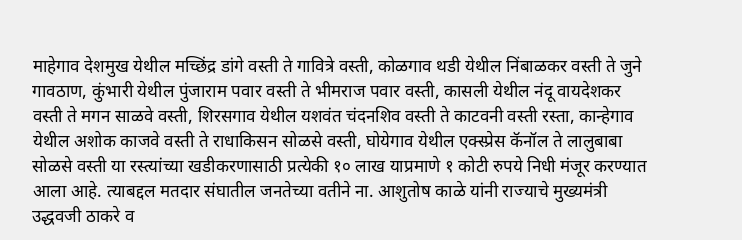माहेगाव देशमुख येथील मच्छिंद्र डांगे वस्ती ते गावित्रे वस्ती, कोळगाव थडी येथील निंबाळकर वस्ती ते जुने गावठाण, कुंभारी येथील पुंजाराम पवार वस्ती ते भीमराज पवार वस्ती, कासली येथील नंदू वायदेशकर वस्ती ते मगन साळवे वस्ती, शिरसगाव येथील यशवंत चंदनशिव वस्ती ते काटवनी वस्ती रस्ता, कान्हेगाव येथील अशोक काजवे वस्ती ते राधाकिसन सोळसे वस्ती, घोयेगाव येथील एक्स्प्रेस कॅनॉल ते लालुबाबा सोळसे वस्ती या रस्त्यांच्या खडीकरणासाठी प्रत्येकी १० लाख याप्रमाणे १ कोटी रुपये निधी मंजूर करण्यात आला आहे. त्याबद्दल मतदार संघातील जनतेच्या वतीने ना. आशुतोष काळे यांनी राज्याचे मुख्यमंत्री उद्धवजी ठाकरे व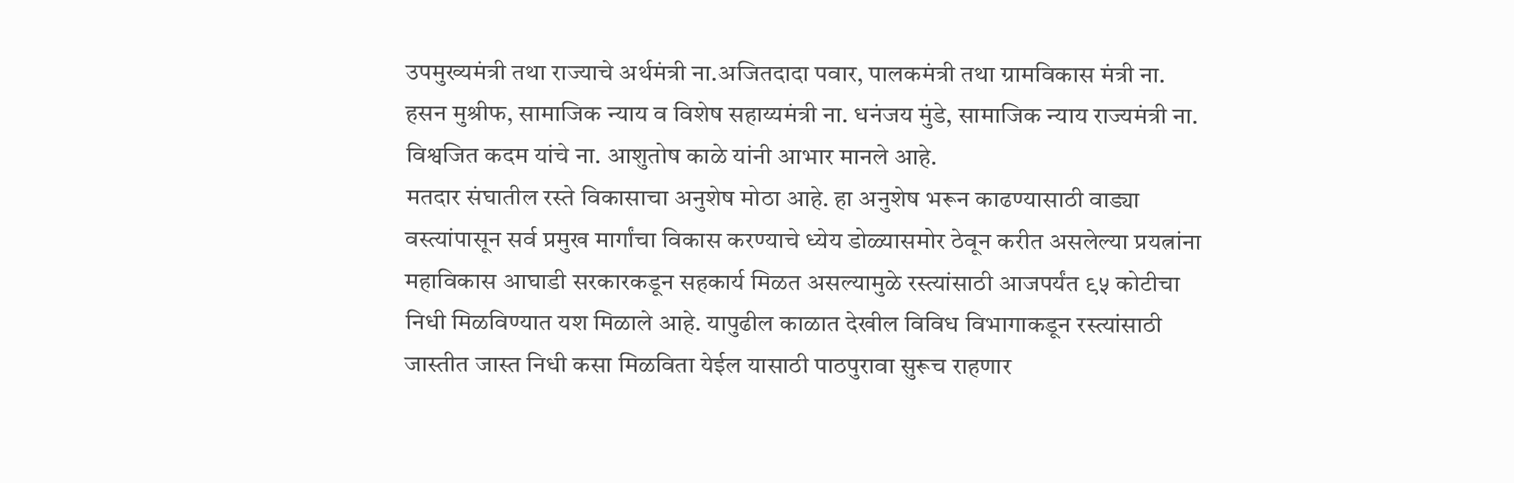उपमुख्यमंत्री तथा राज्याचे अर्थमंत्री ना.अजितदादा पवार, पालकमंत्री तथा ग्रामविकास मंत्री ना. हसन मुश्रीफ, सामाजिक न्याय व विशेष सहाय्यमंत्री ना. धनंजय मुंडे, सामाजिक न्याय राज्यमंत्री ना. विश्वजित कदम यांचे ना. आशुतोष काळे यांनी आभार मानले आहे.
मतदार संघातील रस्ते विकासाचा अनुशेष मोठा आहे. हा अनुशेष भरून काढण्यासाठी वाड्या वस्त्यांपासून सर्व प्रमुख मार्गांचा विकास करण्याचे ध्येय डोळ्यासमोर ठेवून करीत असलेल्या प्रयत्नांना महाविकास आघाडी सरकारकडून सहकार्य मिळत असल्यामुळे रस्त्यांसाठी आजपर्यंत ९५ कोटीचा निधी मिळविण्यात यश मिळाले आहे. यापुढील काळात देखील विविध विभागाकडून रस्त्यांसाठी जास्तीत जास्त निधी कसा मिळविता येईल यासाठी पाठपुरावा सुरूच राहणार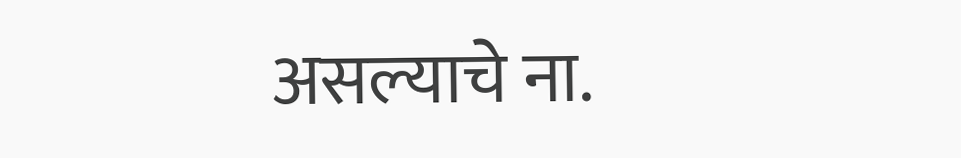असल्याचे ना.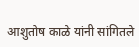आशुतोष काळे यांनी सांगितले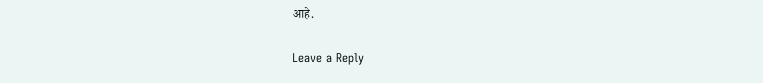आहे.

Leave a Reply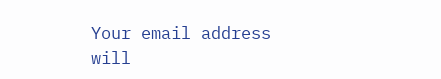Your email address will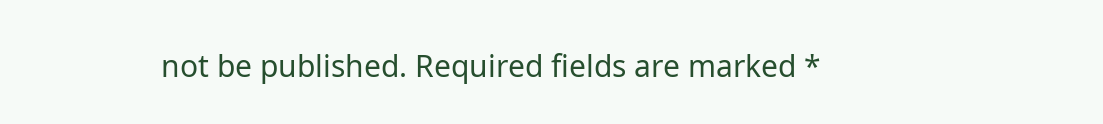not be published. Required fields are marked *